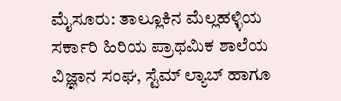ಮೈಸೂರು: ತಾಲ್ಲೂಕಿನ ಮೆಲ್ಲಹಳ್ಳಿಯ ಸರ್ಕಾರಿ ಹಿರಿಯ ಪ್ರಾಥಮಿಕ ಶಾಲೆಯ ವಿಜ್ಞಾನ ಸಂಘ, ಸ್ಟೆಮ್ ಲ್ಯಾಬ್ ಹಾಗೂ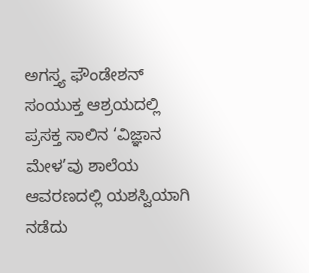ಅಗಸ್ತ್ಯ ಫೌಂಡೇಶನ್ ಸಂಯುಕ್ತ ಆಶ್ರಯದಲ್ಲಿ ಪ್ರಸಕ್ತ ಸಾಲಿನ ‘ವಿಜ್ಞಾನ ಮೇಳ’ವು ಶಾಲೆಯ ಆವರಣದಲ್ಲಿ ಯಶಸ್ವಿಯಾಗಿ ನಡೆದು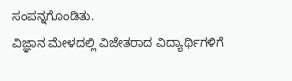ಸಂಪನ್ನಗೊಂಡಿತು.
ವಿಜ್ಞಾನ ಮೇಳದಲ್ಲಿ ವಿಜೇತರಾದ ವಿದ್ಯಾರ್ಥಿಗಳಿಗೆ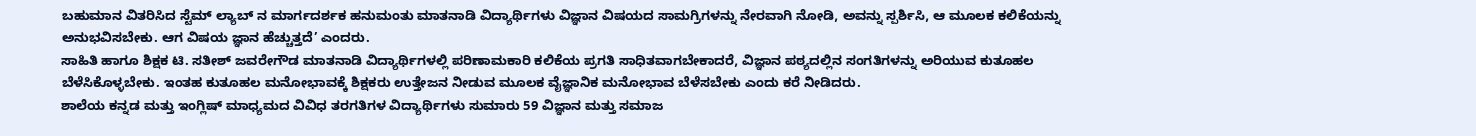ಬಹುಮಾನ ವಿತರಿಸಿದ ಸ್ಟೆಮ್ ಲ್ಯಾಬ್ ನ ಮಾರ್ಗದರ್ಶಕ ಹನುಮಂತು ಮಾತನಾಡಿ ವಿದ್ಯಾರ್ಥಿಗಳು ವಿಜ್ಞಾನ ವಿಷಯದ ಸಾಮಗ್ರಿಗಳನ್ನು ನೇರವಾಗಿ ನೋಡಿ, ಅವನ್ನು ಸ್ಪರ್ಶಿಸಿ, ಆ ಮೂಲಕ ಕಲಿಕೆಯನ್ನು ಅನುಭವಿಸಬೇಕು. ಆಗ ವಿಷಯ ಜ್ಞಾನ ಹೆಚ್ಚುತ್ತದೆ’ ಎಂದರು.
ಸಾಹಿತಿ ಹಾಗೂ ಶಿಕ್ಷಕ ಟಿ. ಸತೀಶ್ ಜವರೇಗೌಡ ಮಾತನಾಡಿ ವಿದ್ಯಾರ್ಥಿಗಳಲ್ಲಿ ಪರಿಣಾಮಕಾರಿ ಕಲಿಕೆಯ ಪ್ರಗತಿ ಸಾಧಿತವಾಗಬೇಕಾದರೆ, ವಿಜ್ಞಾನ ಪಠ್ಯದಲ್ಲಿನ ಸಂಗತಿಗಳನ್ನು ಅರಿಯುವ ಕುತೂಹಲ ಬೆಳೆಸಿಕೊಳ್ಳಬೇಕು. ಇಂತಹ ಕುತೂಹಲ ಮನೋಭಾವಕ್ಕೆ ಶಿಕ್ಷಕರು ಉತ್ತೇಜನ ನೀಡುವ ಮೂಲಕ ವೈಜ್ಞಾನಿಕ ಮನೋಭಾವ ಬೆಳೆಸಬೇಕು ಎಂದು ಕರೆ ನೀಡಿದರು.
ಶಾಲೆಯ ಕನ್ನಡ ಮತ್ತು ಇಂಗ್ಲಿಷ್ ಮಾಧ್ಯಮದ ವಿವಿಧ ತರಗತಿಗಳ ವಿದ್ಯಾರ್ಥಿಗಳು ಸುಮಾರು 59 ವಿಜ್ಞಾನ ಮತ್ತು ಸಮಾಜ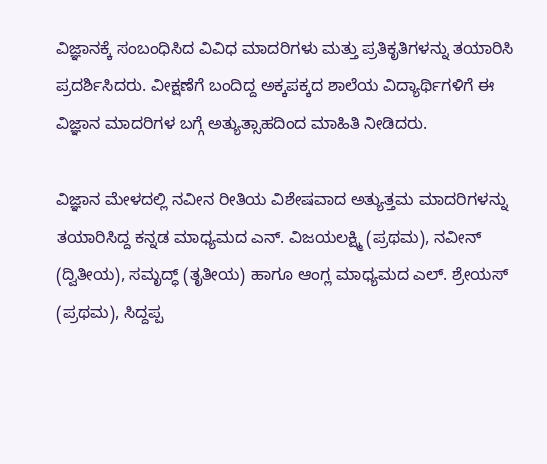ವಿಜ್ಞಾನಕ್ಕೆ ಸಂಬಂಧಿಸಿದ ವಿವಿಧ ಮಾದರಿಗಳು ಮತ್ತು ಪ್ರತಿಕೃತಿಗಳನ್ನು ತಯಾರಿಸಿ ಪ್ರದರ್ಶಿಸಿದರು. ವೀಕ್ಷಣೆಗೆ ಬಂದಿದ್ದ ಅಕ್ಕಪಕ್ಕದ ಶಾಲೆಯ ವಿದ್ಯಾರ್ಥಿಗಳಿಗೆ ಈ ವಿಜ್ಞಾನ ಮಾದರಿಗಳ ಬಗ್ಗೆ ಅತ್ಯುತ್ಸಾಹದಿಂದ ಮಾಹಿತಿ ನೀಡಿದರು.

ವಿಜ್ಞಾನ ಮೇಳದಲ್ಲಿ ನವೀನ ರೀತಿಯ ವಿಶೇಷವಾದ ಅತ್ಯುತ್ತಮ ಮಾದರಿಗಳನ್ನು ತಯಾರಿಸಿದ್ದ ಕನ್ನಡ ಮಾಧ್ಯಮದ ಎನ್. ವಿಜಯಲಕ್ಷ್ಮಿ (ಪ್ರಥಮ), ನವೀನ್ (ದ್ವಿತೀಯ), ಸಮೃದ್ಧ್ (ತೃತೀಯ) ಹಾಗೂ ಆಂಗ್ಲ ಮಾಧ್ಯಮದ ಎಲ್. ಶ್ರೇಯಸ್ (ಪ್ರಥಮ), ಸಿದ್ದಪ್ಪ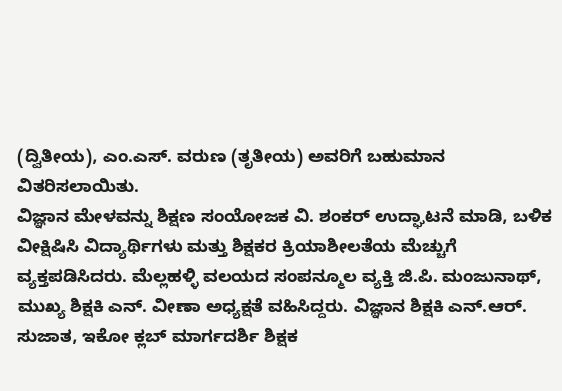(ದ್ವಿತೀಯ), ಎಂ.ಎಸ್. ವರುಣ (ತೃತೀಯ) ಅವರಿಗೆ ಬಹುಮಾನ ವಿತರಿಸಲಾಯಿತು.
ವಿಜ್ಞಾನ ಮೇಳವನ್ನು ಶಿಕ್ಷಣ ಸಂಯೋಜಕ ವಿ. ಶಂಕರ್ ಉದ್ಘಾಟನೆ ಮಾಡಿ, ಬಳಿಕ ವೀಕ್ಷಿಷಿಸಿ ವಿದ್ಯಾರ್ಥಿಗಳು ಮತ್ತು ಶಿಕ್ಷಕರ ಕ್ರಿಯಾಶೀಲತೆಯ ಮೆಚ್ಚುಗೆ ವ್ಯಕ್ತಪಡಿಸಿದರು. ಮೆಲ್ಲಹಳ್ಳಿ ವಲಯದ ಸಂಪನ್ಮೂಲ ವ್ಯಕ್ತಿ ಜಿ.ಪಿ. ಮಂಜುನಾಥ್, ಮುಖ್ಯ ಶಿಕ್ಷಕಿ ಎನ್. ವೀಣಾ ಅಧ್ಯಕ್ಷತೆ ವಹಿಸಿದ್ದರು. ವಿಜ್ಞಾನ ಶಿಕ್ಷಕಿ ಎನ್.ಆರ್. ಸುಜಾತ, ಇಕೋ ಕ್ಲಬ್ ಮಾರ್ಗದರ್ಶಿ ಶಿಕ್ಷಕ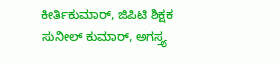ಕೀರ್ತಿಕುಮಾರ್, ಜಿಪಿಟಿ ಶಿಕ್ಷಕ ಸುನೀಲ್ ಕುಮಾರ್, ಅಗಸ್ತ್ಯ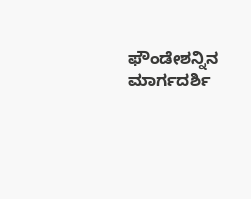ಫೌಂಡೇಶನ್ನಿನ ಮಾರ್ಗದರ್ಶಿ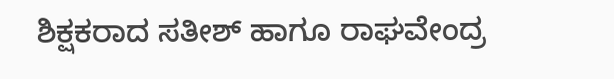ಶಿಕ್ಷಕರಾದ ಸತೀಶ್ ಹಾಗೂ ರಾಘವೇಂದ್ರ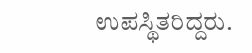ಉಪಸ್ಥಿತರಿದ್ದರು.